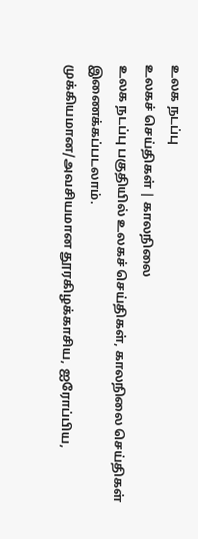உலக நடப்பு
உலகச் செய்திகள் | காலநிலை
உலக நடப்பு பகுதியில் உலகச் செய்திகள், காலநிலை செய்திகள் இணைக்கப்படலாம்.
முக்கியமான/அவசியமான தூரகிழக்காசிய, ஐரோப்பிய,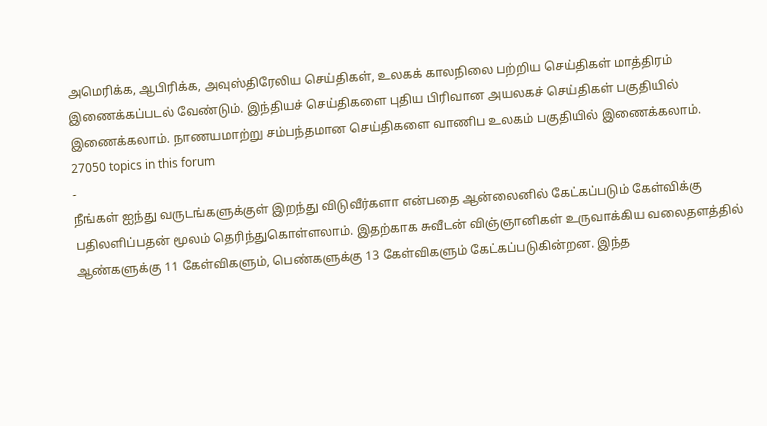அமெரிக்க, ஆபிரிக்க, அவுஸ்திரேலிய செய்திகள், உலகக் காலநிலை பற்றிய செய்திகள் மாத்திரம் இணைக்கப்படல் வேண்டும். இந்தியச் செய்திகளை புதிய பிரிவான அயலகச் செய்திகள் பகுதியில் இணைக்கலாம். நாணயமாற்று சம்பந்தமான செய்திகளை வாணிப உலகம் பகுதியில் இணைக்கலாம்.
27050 topics in this forum
-
நீங்கள் ஐந்து வருடங்களுக்குள் இறந்து விடுவீர்களா என்பதை ஆன்லைனில் கேட்கப்படும் கேள்விக்கு பதிலளிப்பதன் மூலம் தெரிந்துகொள்ளலாம். இதற்காக சுவீடன் விஞ்ஞானிகள் உருவாக்கிய வலைதளத்தில் ஆண்களுக்கு 11 கேள்விகளும், பெண்களுக்கு 13 கேள்விகளும் கேட்கப்படுகின்றன. இந்த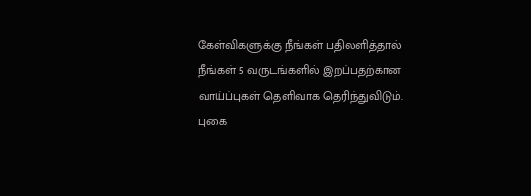கேள்விகளுக்கு நீங்கள் பதிலளித்தால் நீங்கள் 5 வருடங்களில் இறப்பதற்கான வாய்ப்புகள் தெளிவாக தெரிந்துவிடும். புகை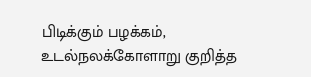பிடிக்கும் பழக்கம், உடல்நலக்கோளாறு குறித்த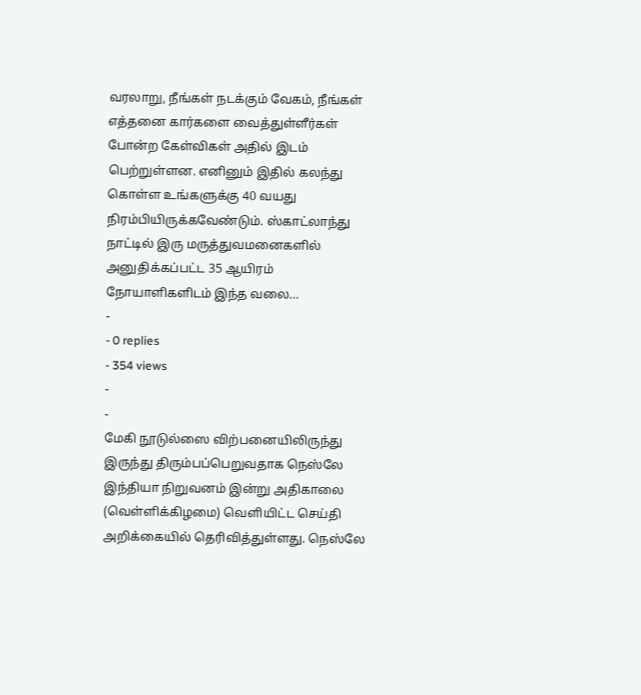வரலாறு, நீங்கள் நடக்கும் வேகம், நீங்கள் எத்தனை கார்களை வைத்துள்ளீர்கள் போன்ற கேள்விகள் அதில் இடம் பெற்றுள்ளன. எனினும் இதில் கலந்து கொள்ள உங்களுக்கு 40 வயது நிரம்பியிருக்கவேண்டும். ஸ்காட்லாந்து நாட்டில் இரு மருத்துவமனைகளில் அனுதிக்கப்பட்ட 35 ஆயிரம் நோயாளிகளிடம் இந்த வலை…
-
- 0 replies
- 354 views
-
-
மேகி நூடுல்ஸை விற்பனையிலிருந்து இருந்து திரும்பப்பெறுவதாக நெஸ்லே இந்தியா நிறுவனம் இன்று அதிகாலை (வெள்ளிக்கிழமை) வெளியிட்ட செய்தி அறிக்கையில் தெரிவித்துள்ளது. நெஸ்லே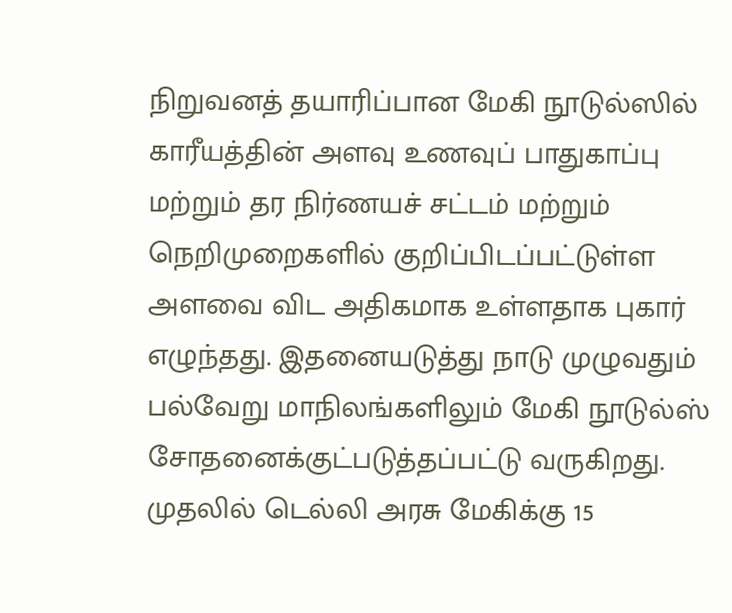நிறுவனத் தயாரிப்பான மேகி நூடுல்ஸில் காரீயத்தின் அளவு உணவுப் பாதுகாப்பு மற்றும் தர நிர்ணயச் சட்டம் மற்றும் நெறிமுறைகளில் குறிப்பிடப்பட்டுள்ள அளவை விட அதிகமாக உள்ளதாக புகார் எழுந்தது. இதனையடுத்து நாடு முழுவதும் பல்வேறு மாநிலங்களிலும் மேகி நூடுல்ஸ் சோதனைக்குட்படுத்தப்பட்டு வருகிறது. முதலில் டெல்லி அரசு மேகிக்கு 15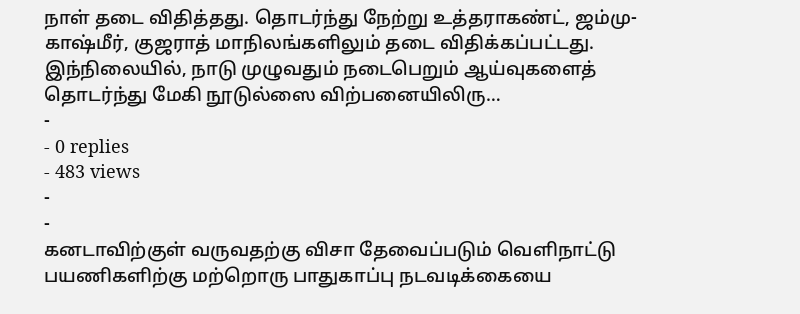நாள் தடை விதித்தது. தொடர்ந்து நேற்று உத்தராகண்ட், ஜம்மு-காஷ்மீர், குஜராத் மாநிலங்களிலும் தடை விதிக்கப்பட்டது. இந்நிலையில், நாடு முழுவதும் நடைபெறும் ஆய்வுகளைத் தொடர்ந்து மேகி நூடுல்ஸை விற்பனையிலிரு…
-
- 0 replies
- 483 views
-
-
கனடாவிற்குள் வருவதற்கு விசா தேவைப்படும் வெளிநாட்டு பயணிகளிற்கு மற்றொரு பாதுகாப்பு நடவடிக்கையை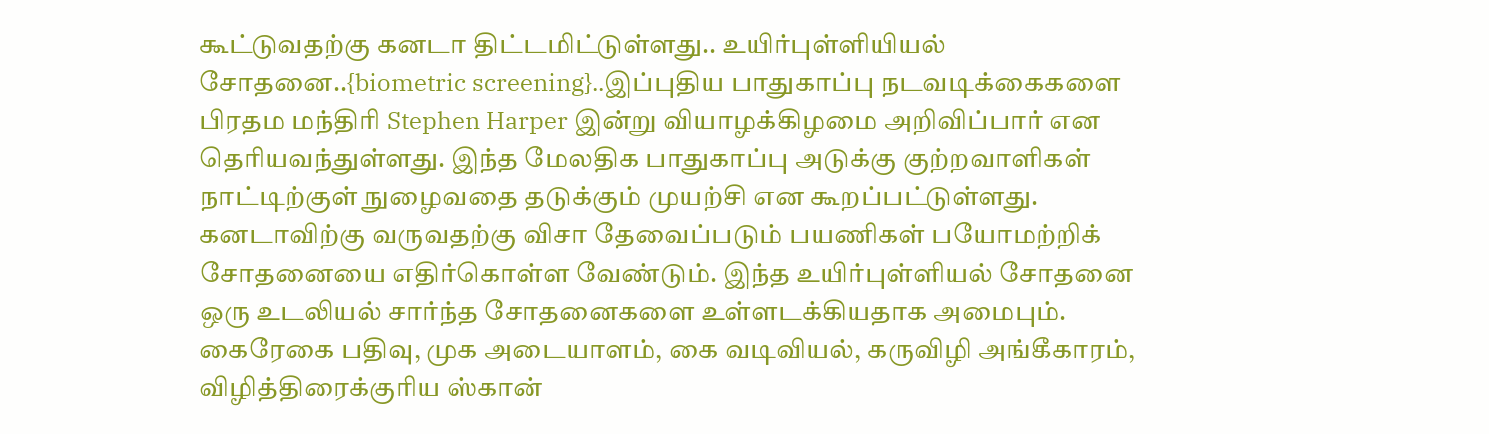கூட்டுவதற்கு கனடா திட்டமிட்டுள்ளது.. உயிர்புள்ளியியல் சோதனை..{biometric screening}..இப்புதிய பாதுகாப்பு நடவடிக்கைகளை பிரதம மந்திரி Stephen Harper இன்று வியாழக்கிழமை அறிவிப்பார் என தெரியவந்துள்ளது. இந்த மேலதிக பாதுகாப்பு அடுக்கு குற்றவாளிகள் நாட்டிற்குள் நுழைவதை தடுக்கும் முயற்சி என கூறப்பட்டுள்ளது. கனடாவிற்கு வருவதற்கு விசா தேவைப்படும் பயணிகள் பயோமற்றிக் சோதனையை எதிர்கொள்ள வேண்டும். இந்த உயிர்புள்ளியல் சோதனை ஒரு உடலியல் சார்ந்த சோதனைகளை உள்ளடக்கியதாக அமைபும். கைரேகை பதிவு, முக அடையாளம், கை வடிவியல், கருவிழி அங்கீகாரம், விழித்திரைக்குரிய ஸ்கான்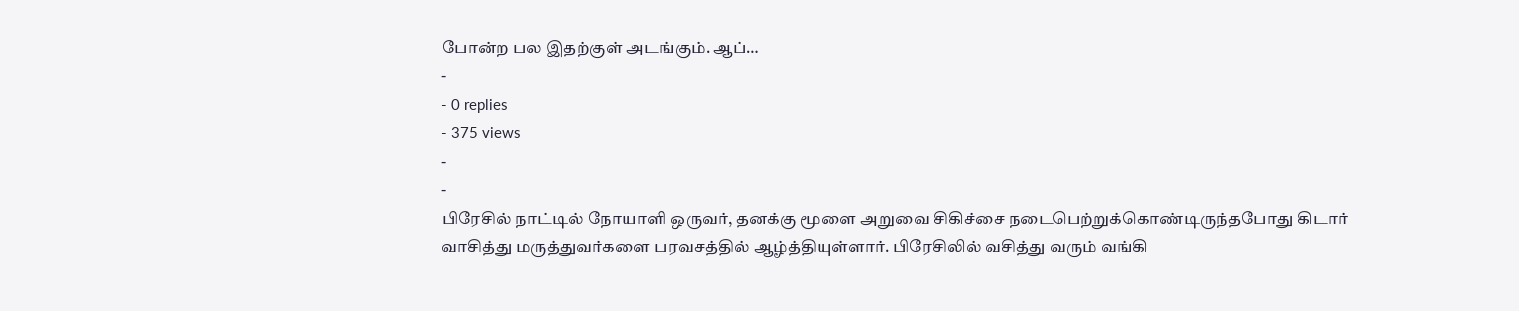போன்ற பல இதற்குள் அடங்கும். ஆப்…
-
- 0 replies
- 375 views
-
-
பிரேசில் நாட்டில் நோயாளி ஒருவர், தனக்கு மூளை அறுவை சிகிச்சை நடைபெற்றுக்கொண்டிருந்தபோது கிடார் வாசித்து மருத்துவர்களை பரவசத்தில் ஆழ்த்தியுள்ளார். பிரேசிலில் வசித்து வரும் வங்கி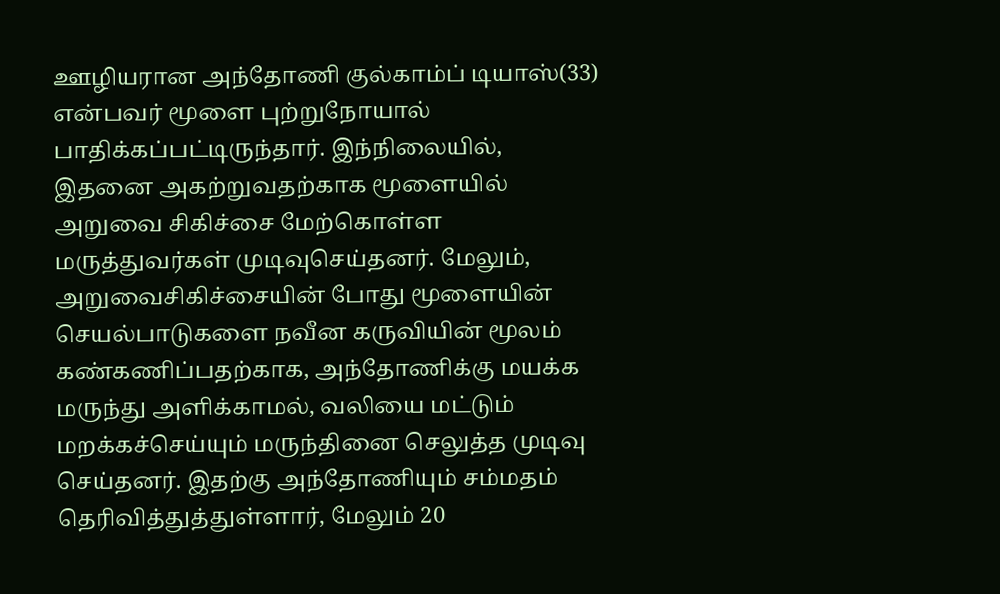ஊழியரான அந்தோணி குல்காம்ப் டியாஸ்(33) என்பவர் மூளை புற்றுநோயால் பாதிக்கப்பட்டிருந்தார். இந்நிலையில், இதனை அகற்றுவதற்காக மூளையில் அறுவை சிகிச்சை மேற்கொள்ள மருத்துவர்கள் முடிவுசெய்தனர். மேலும், அறுவைசிகிச்சையின் போது மூளையின் செயல்பாடுகளை நவீன கருவியின் மூலம் கண்கணிப்பதற்காக, அந்தோணிக்கு மயக்க மருந்து அளிக்காமல், வலியை மட்டும் மறக்கச்செய்யும் மருந்தினை செலுத்த முடிவு செய்தனர். இதற்கு அந்தோணியும் சம்மதம் தெரிவித்துத்துள்ளார், மேலும் 20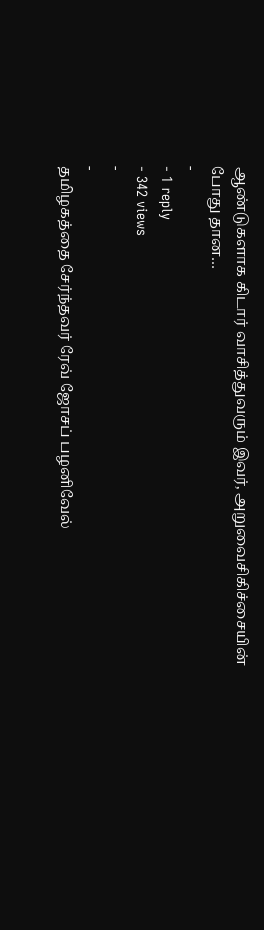ஆண்டுகளாக கிடார் வாசித்துவரும் இவர், அறுவைசிகிச்சையின் போது தான…
-
- 1 reply
- 342 views
-
-
தமிழகத்தை சேர்ந்தவர் ரேவ் ஜோசப் பழனிவேல்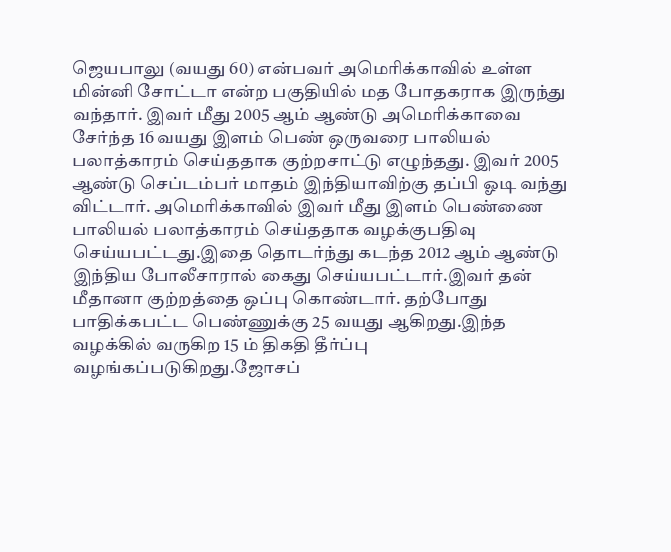ஜெயபாலு (வயது 60) என்பவர் அமெரிக்காவில் உள்ள மின்னி சோட்டா என்ற பகுதியில் மத போதகராக இருந்து வந்தார். இவர் மீது 2005 ஆம் ஆண்டு அமெரிக்காவை சேர்ந்த 16 வயது இளம் பெண் ஒருவரை பாலியல் பலாத்காரம் செய்ததாக குற்றசாட்டு எழுந்தது. இவர் 2005 ஆண்டு செப்டம்பர் மாதம் இந்தியாவிற்கு தப்பி ஓடி வந்து விட்டார். அமெரிக்காவில் இவர் மீது இளம் பெண்ணை பாலியல் பலாத்காரம் செய்ததாக வழக்குபதிவு செய்யபட்டது.இதை தொடர்ந்து கடந்த 2012 ஆம் ஆண்டு இந்திய போலீசாரால் கைது செய்யபட்டார்.இவர் தன் மீதானா குற்றத்தை ஒப்பு கொண்டார். தற்போது பாதிக்கபட்ட பெண்ணுக்கு 25 வயது ஆகிறது.இந்த வழக்கில் வருகிற 15 ம் திகதி தீர்ப்பு வழங்கப்படுகிறது.ஜோசப்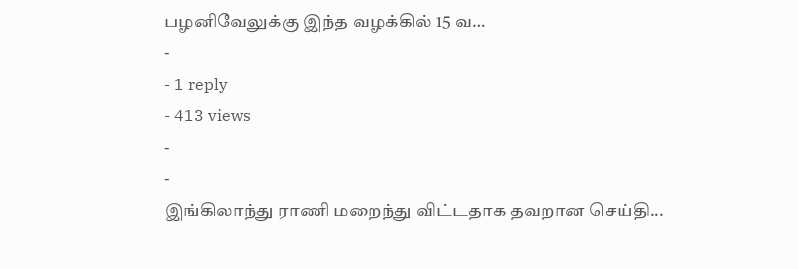பழனிவேலுக்கு இந்த வழக்கில் 15 வ…
-
- 1 reply
- 413 views
-
-
இங்கிலாந்து ராணி மறைந்து விட்டதாக தவறான செய்தி...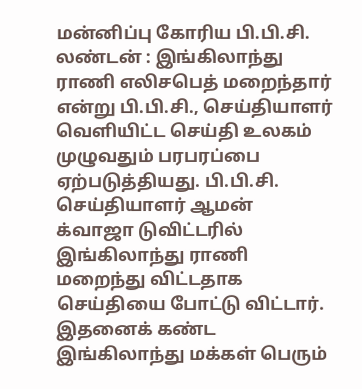மன்னிப்பு கோரிய பி.பி.சி. லண்டன் : இங்கிலாந்து ராணி எலிசபெத் மறைந்தார் என்று பி.பி.சி., செய்தியாளர் வெளியிட்ட செய்தி உலகம் முழுவதும் பரபரப்பை ஏற்படுத்தியது. பி.பி.சி. செய்தியாளர் ஆமன் க்வாஜா டுவிட்டரில் இங்கிலாந்து ராணி மறைந்து விட்டதாக செய்தியை போட்டு விட்டார். இதனைக் கண்ட இங்கிலாந்து மக்கள் பெரும்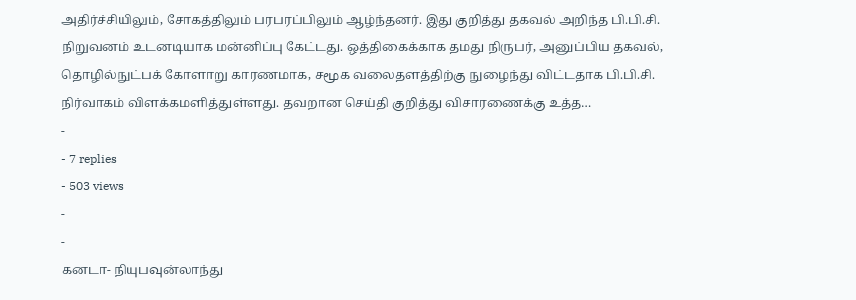அதிர்ச்சியிலும், சோகத்திலும் பரபரப்பிலும் ஆழ்ந்தனர். இது குறித்து தகவல் அறிந்த பி.பி.சி. நிறுவனம் உடனடியாக மன்னிப்பு கேட்டது. ஒத்திகைக்காக தமது நிருபர், அனுப்பிய தகவல், தொழில்நுட்பக் கோளாறு காரணமாக, சமூக வலைதளத்திற்கு நுழைந்து விட்டதாக பி.பி.சி. நிர்வாகம் விளக்கமளித்துள்ளது. தவறான செய்தி குறித்து விசாரணைக்கு உத்த…
-
- 7 replies
- 503 views
-
-
கனடா- நியுபவுன்லாந்து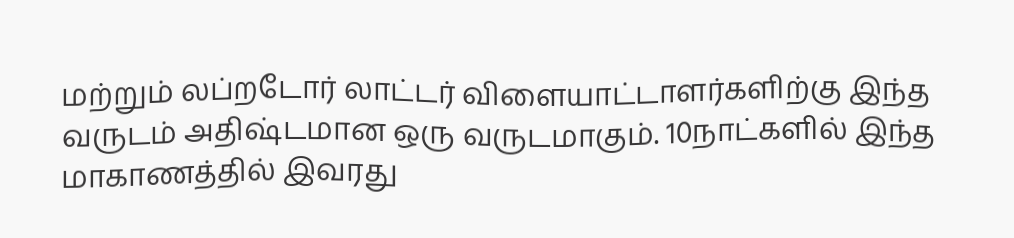மற்றும் லப்றடோர் லாட்டர் விளையாட்டாளர்களிற்கு இந்த வருடம் அதிஷ்டமான ஒரு வருடமாகும். 10நாட்களில் இந்த மாகாணத்தில் இவரது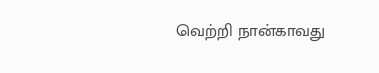வெற்றி நான்காவது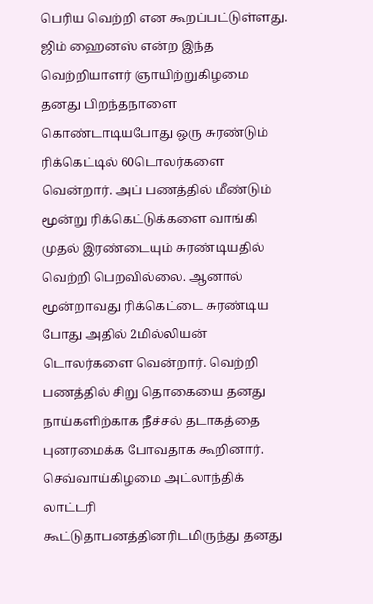பெரிய வெற்றி என கூறப்பட்டுள்ளது. ஜிம் ஹைனஸ் என்ற இந்த வெற்றியாளர் ஞாயிற்றுகிழமை தனது பிறந்தநாளை கொண்டாடியபோது ஒரு சுரண்டும் ரிக்கெட்டில் 60டொலர்களை வென்றார். அப் பணத்தில் மீண்டும் மூன்று ரிக்கெட்டுக்களை வாங்கி முதல் இரண்டையும் சுரண்டியதில் வெற்றி பெறவில்லை. ஆனால் மூன்றாவது ரிக்கெட்டை சுரண்டிய போது அதில் 2மில்லியன் டொலர்களை வென்றார். வெற்றி பணத்தில் சிறு தொகையை தனது நாய்களிற்காக நீச்சல் தடாகத்தை புனரமைக்க போவதாக கூறினார். செவ்வாய்கிழமை அட்லாந்திக் லாட்டரி கூட்டுதாபனத்தினரிடமிருந்து தனது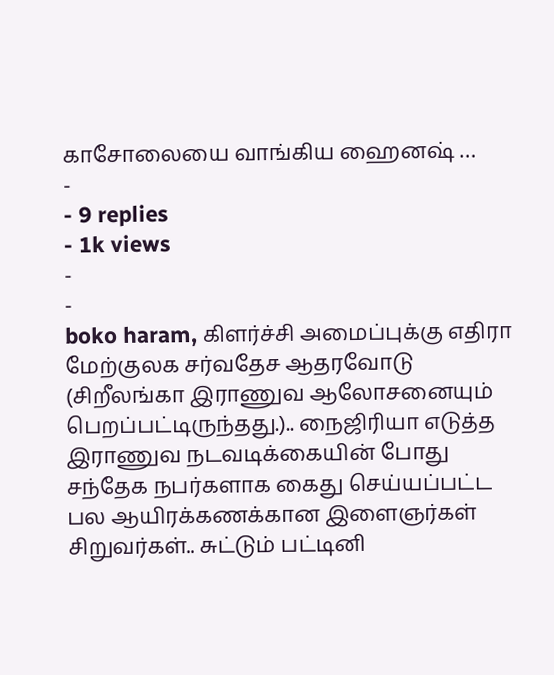காசோலையை வாங்கிய ஹைனஷ் …
-
- 9 replies
- 1k views
-
-
boko haram, கிளர்ச்சி அமைப்புக்கு எதிரா மேற்குலக சர்வதேச ஆதரவோடு (சிறீலங்கா இராணுவ ஆலோசனையும் பெறப்பட்டிருந்தது.).. நைஜிரியா எடுத்த இராணுவ நடவடிக்கையின் போது சந்தேக நபர்களாக கைது செய்யப்பட்ட பல ஆயிரக்கணக்கான இளைஞர்கள் சிறுவர்கள்.. சுட்டும் பட்டினி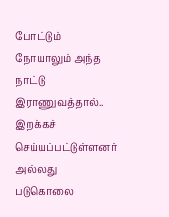போட்டும் நோயாலும் அந்த நாட்டு இராணுவத்தால்.. இறக்கச் செய்யப்பட்டுள்ளனர் அல்லது படுகொலை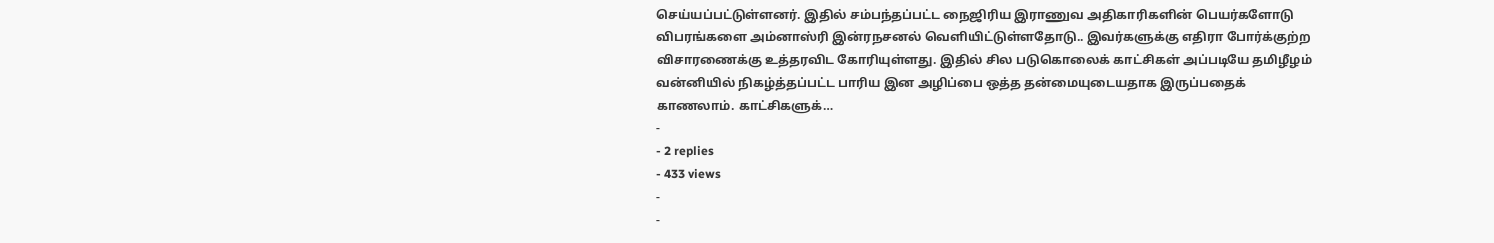செய்யப்பட்டுள்ளனர். இதில் சம்பந்தப்பட்ட நைஜிரிய இராணுவ அதிகாரிகளின் பெயர்களோடு விபரங்களை அம்னாஸ்ரி இன்ரநசனல் வெளியிட்டுள்ளதோடு.. இவர்களுக்கு எதிரா போர்க்குற்ற விசாரணைக்கு உத்தரவிட கோரியுள்ளது. இதில் சில படுகொலைக் காட்சிகள் அப்படியே தமிழீழம் வன்னியில் நிகழ்த்தப்பட்ட பாரிய இன அழிப்பை ஒத்த தன்மையுடையதாக இருப்பதைக் காணலாம். காட்சிகளுக்…
-
- 2 replies
- 433 views
-
-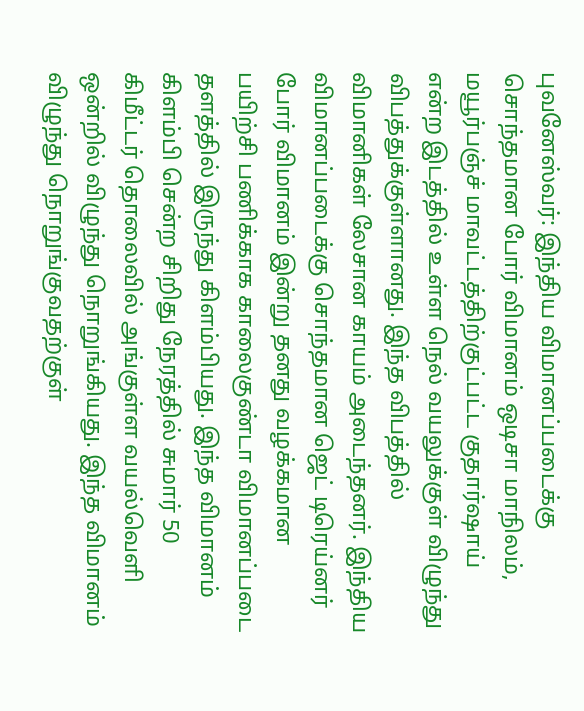புவனேஸ்வர்: இந்திய விமானப்படைக்கு சொந்தமான போர் விமானம் ஒடிசா மாநிலம், மயூர்பஞ்ச் மாவட்டத்திற்குட்பட்ட குதார்ஷாய் என்ற இடத்தில் உள்ள நெல் வயலுக்குள் விழுந்து விபத்துக்குள்ளானது. இந்த விபத்தில் விமானிகள் லேசான காயம் அடைந்தனர். இந்திய விமானப்படைக்கு சொந்தமான ஜெட் டிரெய்னர் போர் விமானம் இன்று தனது வழக்கமான பயிற்சி பணிக்காக காலைகுண்டா விமானப்படை தளத்தில் இருந்து கிளம்பியது. இந்த விமானம் கிளம்பி சென்ற சிறிது நேரத்தில் சுமார் 50 கிமீட்டர் தொலைவில் அங்குள்ள வயல்வெளி ஒன்றில் விழுந்து நொறுங்கியது. இந்த விமானம் விழுந்து நொறுங்குவதற்குள்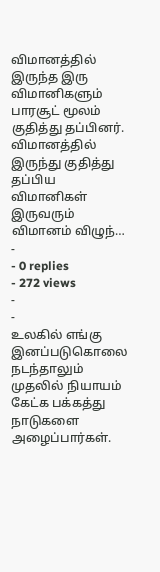விமானத்தில் இருந்த இரு விமானிகளும் பாரசூட் மூலம் குதித்து தப்பினர். விமானத்தில் இருந்து குதித்து தப்பிய விமானிகள் இருவரும் விமானம் விழுந்…
-
- 0 replies
- 272 views
-
-
உலகில் எங்கு இனப்படுகொலை நடந்தாலும் முதலில் நியாயம் கேட்க பக்கத்து நாடுகளை அழைப்பார்கள்.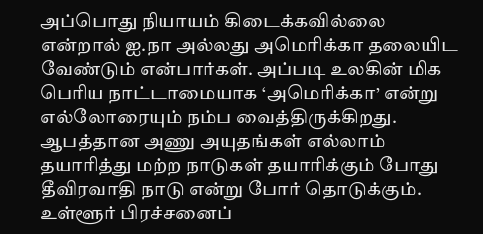அப்பொது நியாயம் கிடைக்கவில்லை என்றால் ஐ.நா அல்லது அமெரிக்கா தலையிட வேண்டும் என்பார்கள். அப்படி உலகின் மிக பெரிய நாட்டாமையாக ‘அமெரிக்கா’ என்று எல்லோரையும் நம்ப வைத்திருக்கிறது. ஆபத்தான அணு அயுதங்கள் எல்லாம் தயாரித்து மற்ற நாடுகள் தயாரிக்கும் போது தீவிரவாதி நாடு என்று போர் தொடுக்கும். உள்ளூர் பிரச்சனைப்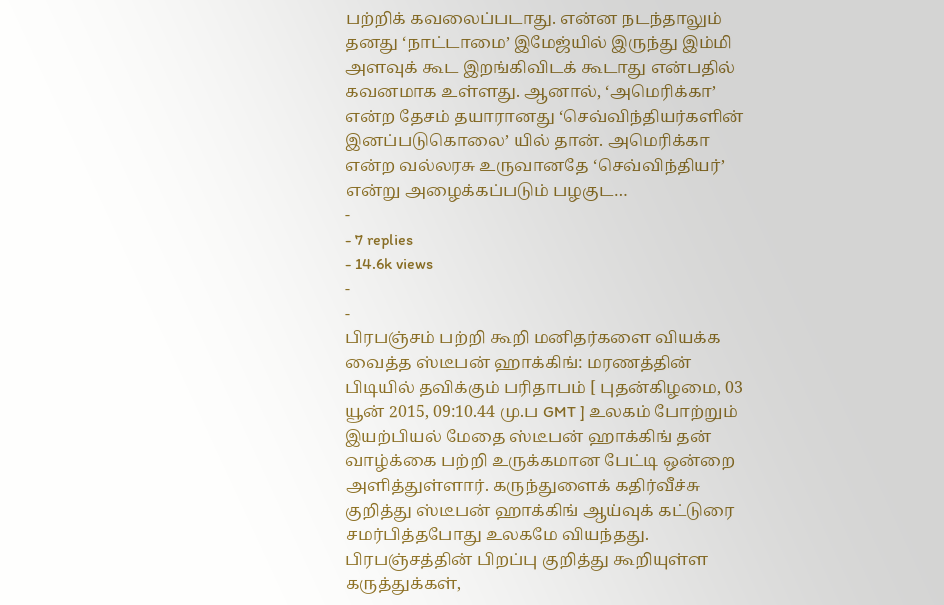பற்றிக் கவலைப்படாது. என்ன நடந்தாலும் தனது ‘நாட்டாமை’ இமேஜ்யில் இருந்து இம்மி அளவுக் கூட இறங்கிவிடக் கூடாது என்பதில் கவனமாக உள்ளது. ஆனால், ‘அமெரிக்கா’ என்ற தேசம் தயாரானது ‘செவ்விந்தியர்களின் இனப்படுகொலை’ யில் தான். அமெரிக்கா என்ற வல்லரசு உருவானதே ‘செவ்விந்தியர்’ என்று அழைக்கப்படும் பழகுட…
-
- 7 replies
- 14.6k views
-
-
பிரபஞ்சம் பற்றி கூறி மனிதர்களை வியக்க வைத்த ஸ்டீபன் ஹாக்கிங்: மரணத்தின் பிடியில் தவிக்கும் பரிதாபம் [ புதன்கிழமை, 03 யூன் 2015, 09:10.44 மு.ப GMT ] உலகம் போற்றும் இயற்பியல் மேதை ஸ்டீபன் ஹாக்கிங் தன் வாழ்க்கை பற்றி உருக்கமான பேட்டி ஒன்றை அளித்துள்ளார். கருந்துளைக் கதிர்வீச்சு குறித்து ஸ்டீபன் ஹாக்கிங் ஆய்வுக் கட்டுரை சமர்பித்தபோது உலகமே வியந்தது. பிரபஞ்சத்தின் பிறப்பு குறித்து கூறியுள்ள கருத்துக்கள்,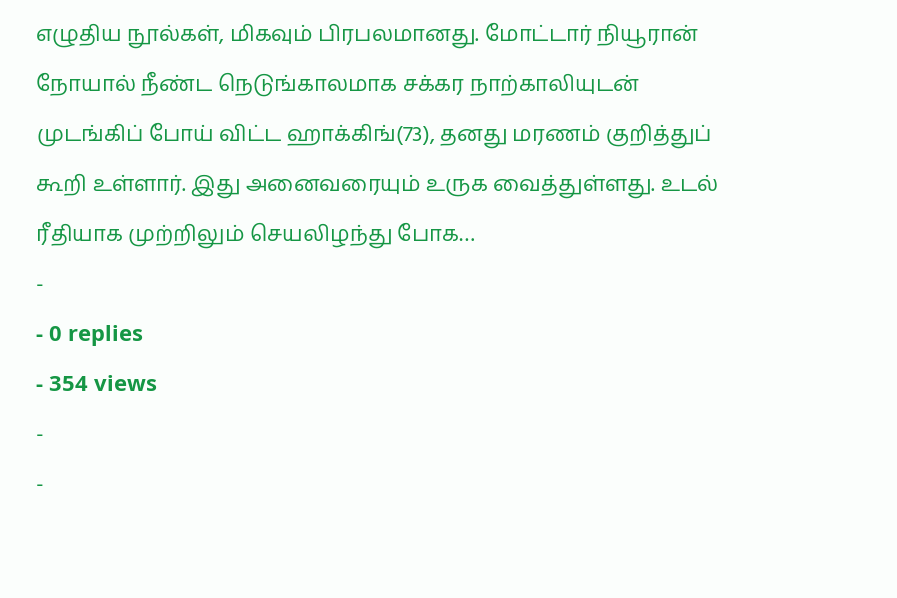எழுதிய நூல்கள், மிகவும் பிரபலமானது. மோட்டார் நியூரான் நோயால் நீண்ட நெடுங்காலமாக சக்கர நாற்காலியுடன் முடங்கிப் போய் விட்ட ஹாக்கிங்(73), தனது மரணம் குறித்துப் கூறி உள்ளார். இது அனைவரையும் உருக வைத்துள்ளது. உடல் ரீதியாக முற்றிலும் செயலிழந்து போக…
-
- 0 replies
- 354 views
-
-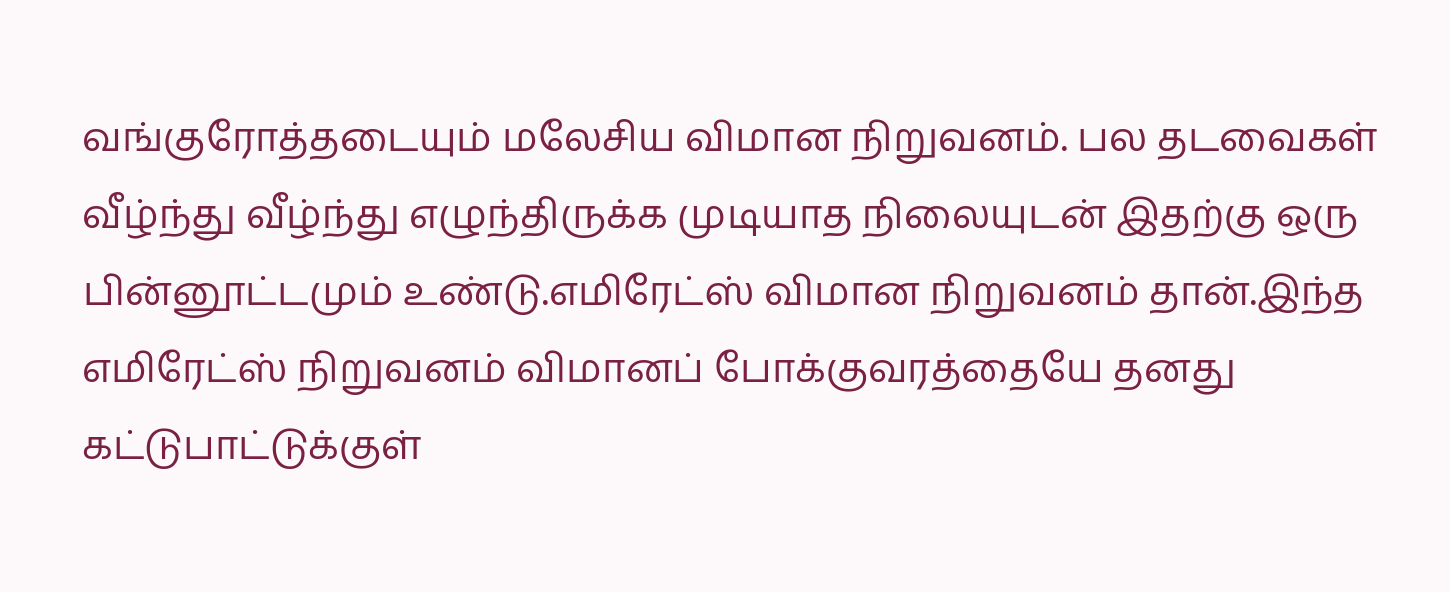வங்குரோத்தடையும் மலேசிய விமான நிறுவனம். பல தடவைகள் வீழ்ந்து வீழ்ந்து எழுந்திருக்க முடியாத நிலையுடன் இதற்கு ஒரு பின்னூட்டமும் உண்டு.எமிரேட்ஸ் விமான நிறுவனம் தான்.இந்த எமிரேட்ஸ் நிறுவனம் விமானப் போக்குவரத்தையே தனது கட்டுபாட்டுக்குள்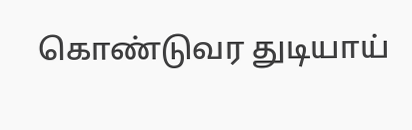கொண்டுவர துடியாய்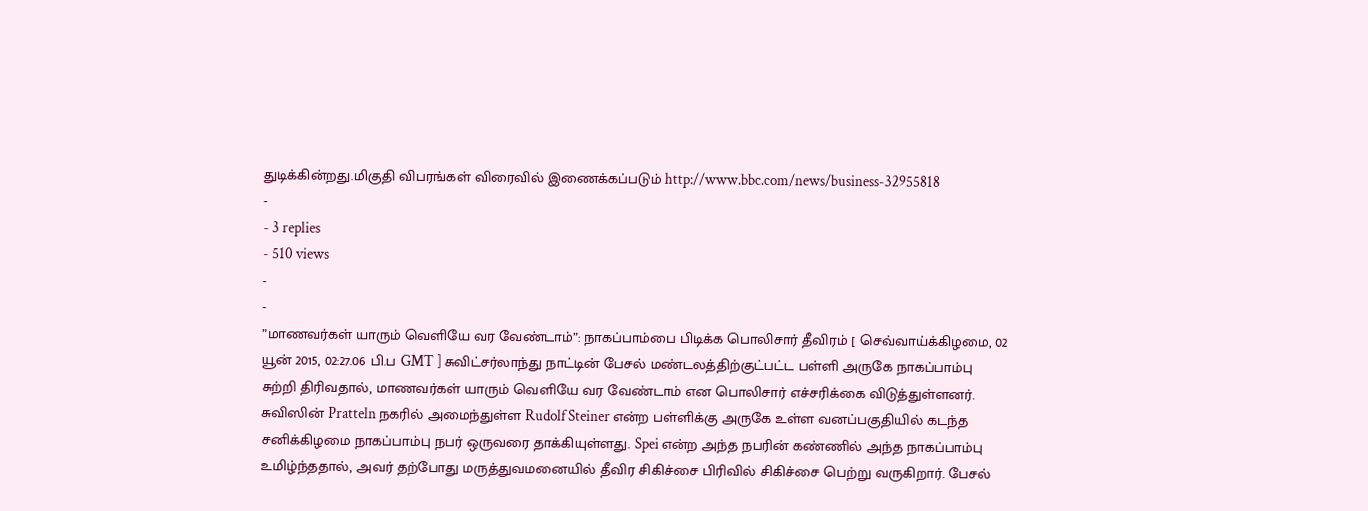துடிக்கின்றது.மிகுதி விபரங்கள் விரைவில் இணைக்கப்படும் http://www.bbc.com/news/business-32955818
-
- 3 replies
- 510 views
-
-
”மாணவர்கள் யாரும் வெளியே வர வேண்டாம்”: நாகப்பாம்பை பிடிக்க பொலிசார் தீவிரம் [ செவ்வாய்க்கிழமை, 02 யூன் 2015, 02:27.06 பி.ப GMT ] சுவிட்சர்லாந்து நாட்டின் பேசல் மண்டலத்திற்குட்பட்ட பள்ளி அருகே நாகப்பாம்பு சுற்றி திரிவதால், மாணவர்கள் யாரும் வெளியே வர வேண்டாம் என பொலிசார் எச்சரிக்கை விடுத்துள்ளனர். சுவிஸின் Pratteln நகரில் அமைந்துள்ள Rudolf Steiner என்ற பள்ளிக்கு அருகே உள்ள வனப்பகுதியில் கடந்த சனிக்கிழமை நாகப்பாம்பு நபர் ஒருவரை தாக்கியுள்ளது. Spei என்ற அந்த நபரின் கண்ணில் அந்த நாகப்பாம்பு உமிழ்ந்ததால், அவர் தற்போது மருத்துவமனையில் தீவிர சிகிச்சை பிரிவில் சிகிச்சை பெற்று வருகிறார். பேசல்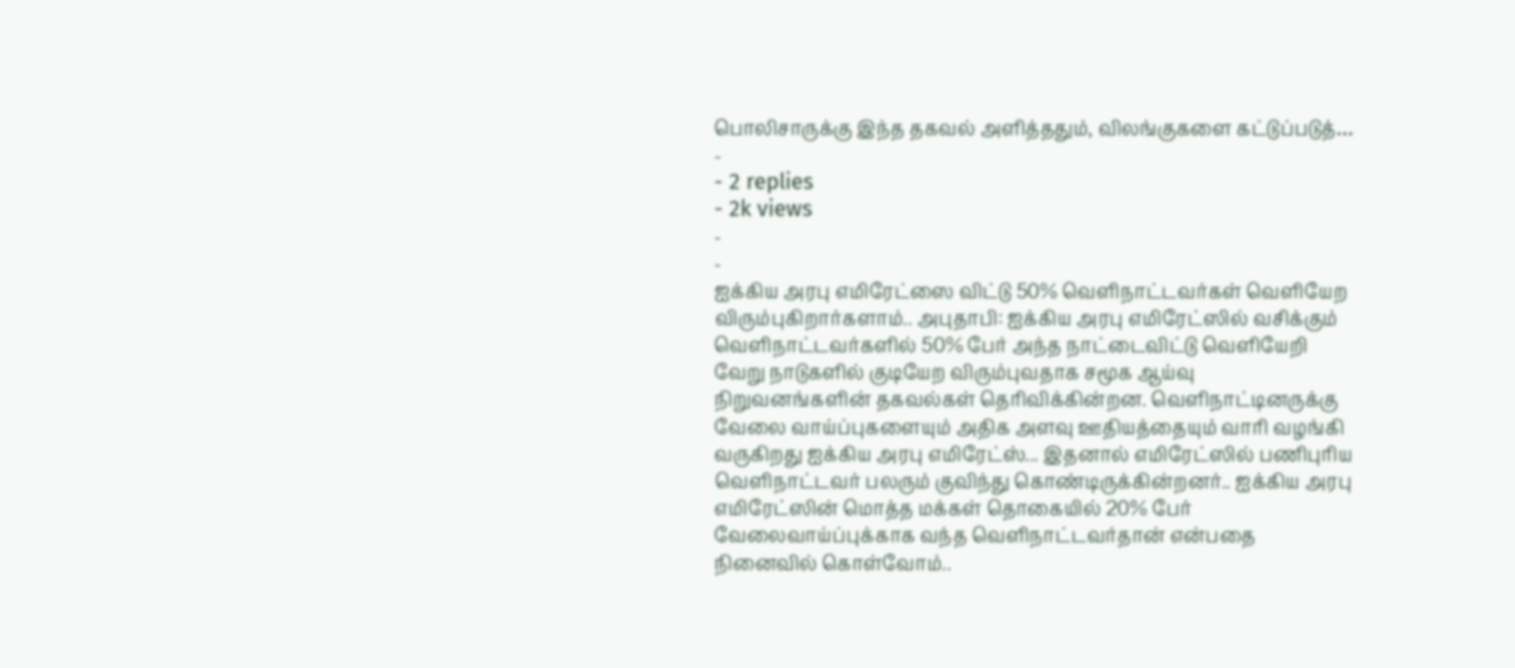பொலிசாருக்கு இந்த தகவல் அளித்ததும், விலங்குகளை கட்டுப்படுத்…
-
- 2 replies
- 2k views
-
-
ஐக்கிய அரபு எமிரேட்ஸை விட்டு 50% வெளிநாட்டவர்கள் வெளியேற விரும்புகிறார்களாம்.. அபுதாபி: ஐக்கிய அரபு எமிரேட்ஸில் வசிக்கும் வெளிநாட்டவர்களில் 50% பேர் அந்த நாட்டைவிட்டு வெளியேறி வேறு நாடுகளில் குடியேற விரும்புவதாக சமூக ஆய்வு நிறுவனங்களின் தகவல்கள் தெரிவிக்கின்றன. வெளிநாட்டினருக்கு வேலை வாய்ப்புகளையும் அதிக அளவு ஊதியத்தையும் வாரி வழங்கி வருகிறது ஐக்கிய அரபு எமிரேட்ஸ்... இதனால் எமிரேட்ஸில் பணிபுரிய வெளிநாட்டவர் பலரும் குவிந்து கொண்டிருக்கின்றனர்.. ஐக்கிய அரபு எமிரேட்ஸின் மொத்த மக்கள் தொகையில் 20% பேர் வேலைவாய்ப்புக்காக வந்த வெளிநாட்டவர்தான் என்பதை நினைவில் கொள்வோம்..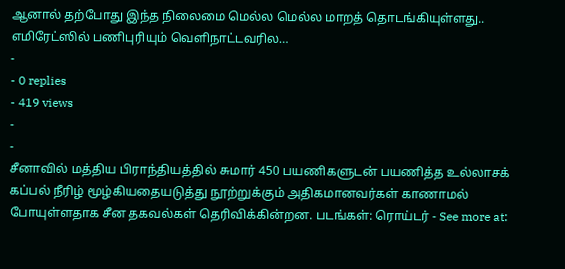ஆனால் தற்போது இந்த நிலைமை மெல்ல மெல்ல மாறத் தொடங்கியுள்ளது.. எமிரேட்ஸில் பணிபுரியும் வெளிநாட்டவரில…
-
- 0 replies
- 419 views
-
-
சீனாவில் மத்திய பிராந்தியத்தில் சுமார் 450 பயணிகளுடன் பயணித்த உல்லாசக் கப்பல் நீரிழ் மூழ்கியதையடுத்து நூற்றுக்கும் அதிகமானவர்கள் காணாமல் போயுள்ளதாக சீன தகவல்கள் தெரிவிக்கின்றன. படங்கள்: ரொய்டர் - See more at: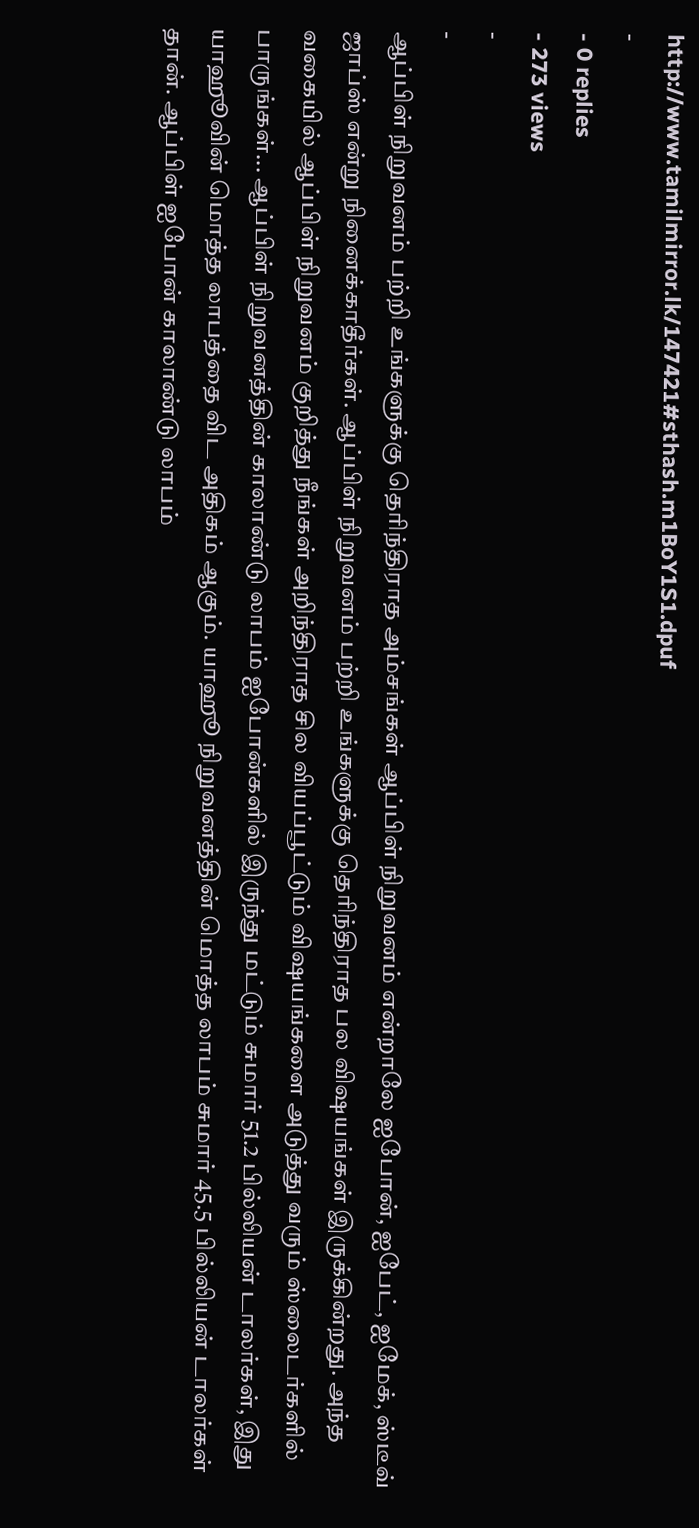http://www.tamilmirror.lk/147421#sthash.m1BoY1S1.dpuf
-
- 0 replies
- 273 views
-
-
ஆப்பிள் நிறுவனம் பற்றி உங்களுக்கு தெரிந்திராத அம்சங்கள் ஆப்பிள் நிறுவனம் என்றாலே ஐபோன், ஐபேட், ஐமேக், ஸ்டீவ் ஜாப்ஸ் என்று நினைக்காதீர்கள். ஆப்பிள் நிறுவனம் பற்றி உங்களுக்கு தெரிந்திராத பல விஷயங்கள் இருக்கின்றது. அந்த வகையில் ஆப்பிள் நிறுவனம் குறித்து நீங்கள் அறிந்திராத சில வியப்பூட்டும் விஷயங்களை அடுத்து வரும் ஸ்லைடர்களில் பாருங்கள்... ஆப்பிள் நிறுவனத்தின் காலாண்டு லாபம் ஐபோன்களில் இருந்து மட்டும் சுமார் 51.2 பில்லியன் டாலர்கள், இது யாஹூவின் மொத்த லாபத்தை விட அதிகம் ஆகும். யாஹூ நிறுவனத்தின் மொத்த லாபம் சுமார் 45.5 பில்லியன் டாலர்கள் தான். ஆப்பிள் ஐபோன் காலாண்டு லாபம்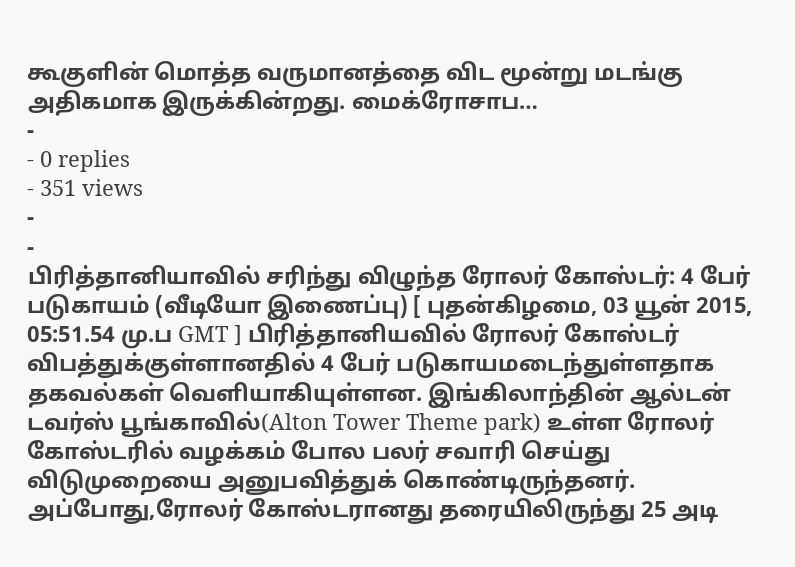கூகுளின் மொத்த வருமானத்தை விட மூன்று மடங்கு அதிகமாக இருக்கின்றது. மைக்ரோசாப…
-
- 0 replies
- 351 views
-
-
பிரித்தானியாவில் சரிந்து விழுந்த ரோலர் கோஸ்டர்: 4 பேர் படுகாயம் (வீடியோ இணைப்பு) [ புதன்கிழமை, 03 யூன் 2015, 05:51.54 மு.ப GMT ] பிரித்தானியவில் ரோலர் கோஸ்டர் விபத்துக்குள்ளானதில் 4 பேர் படுகாயமடைந்துள்ளதாக தகவல்கள் வெளியாகியுள்ளன. இங்கிலாந்தின் ஆல்டன் டவர்ஸ் பூங்காவில்(Alton Tower Theme park) உள்ள ரோலர் கோஸ்டரில் வழக்கம் போல பலர் சவாரி செய்து விடுமுறையை அனுபவித்துக் கொண்டிருந்தனர். அப்போது,ரோலர் கோஸ்டரானது தரையிலிருந்து 25 அடி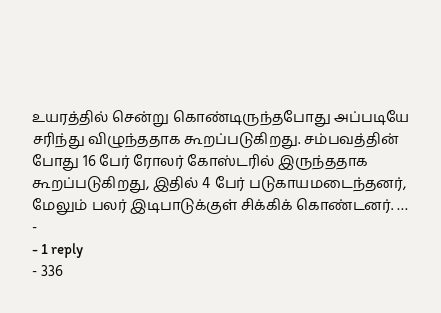உயரத்தில் சென்று கொண்டிருந்தபோது அப்படியே சரிந்து விழுந்ததாக கூறப்படுகிறது. சம்பவத்தின் போது 16 பேர் ரோலர் கோஸ்டரில் இருந்ததாக கூறப்படுகிறது, இதில் 4 பேர் படுகாயமடைந்தனர், மேலும் பலர் இடிபாடுக்குள் சிக்கிக் கொண்டனர். …
-
- 1 reply
- 336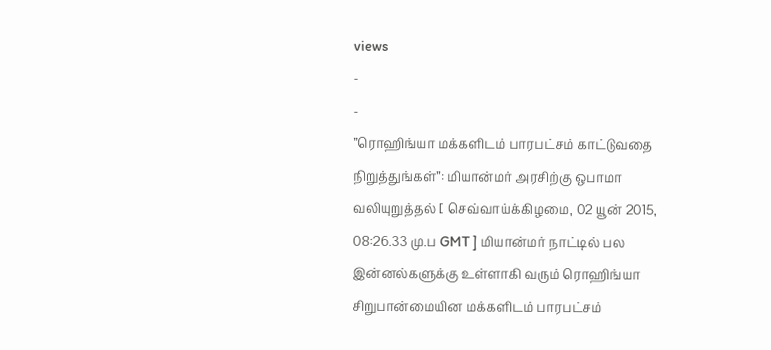views
-
-
”ரொஹிங்யா மக்களிடம் பாரபட்சம் காட்டுவதை நிறுத்துங்கள்”: மியான்மர் அரசிற்கு ஒபாமா வலியுறுத்தல் [ செவ்வாய்க்கிழமை, 02 யூன் 2015, 08:26.33 மு.ப GMT ] மியான்மர் நாட்டில் பல இன்னல்களுக்கு உள்ளாகி வரும் ரொஹிங்யா சிறுபான்மையின மக்களிடம் பாரபட்சம்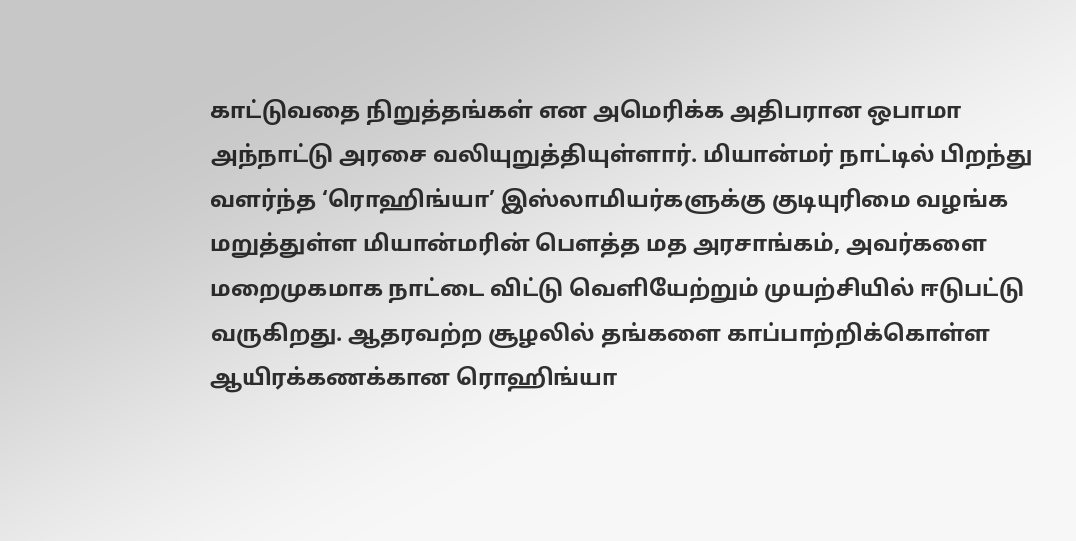காட்டுவதை நிறுத்தங்கள் என அமெரிக்க அதிபரான ஒபாமா அந்நாட்டு அரசை வலியுறுத்தியுள்ளார். மியான்மர் நாட்டில் பிறந்து வளர்ந்த ‘ரொஹிங்யா’ இஸ்லாமியர்களுக்கு குடியுரிமை வழங்க மறுத்துள்ள மியான்மரின் பெளத்த மத அரசாங்கம், அவர்களை மறைமுகமாக நாட்டை விட்டு வெளியேற்றும் முயற்சியில் ஈடுபட்டு வருகிறது. ஆதரவற்ற சூழலில் தங்களை காப்பாற்றிக்கொள்ள ஆயிரக்கணக்கான ரொஹிங்யா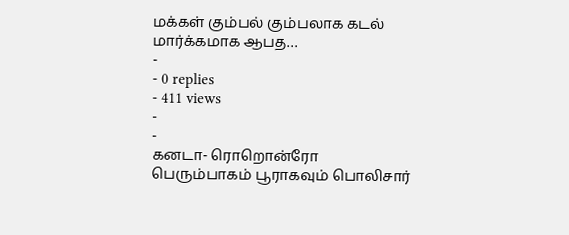மக்கள் கும்பல் கும்பலாக கடல் மார்க்கமாக ஆபத…
-
- 0 replies
- 411 views
-
-
கனடா- ரொறொன்ரோ பெரும்பாகம் பூராகவும் பொலிசார்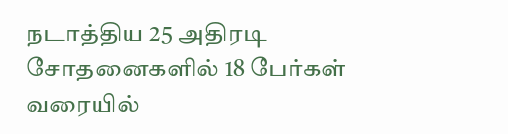நடாத்திய 25 அதிரடி சோதனைகளில் 18 பேர்கள் வரையில்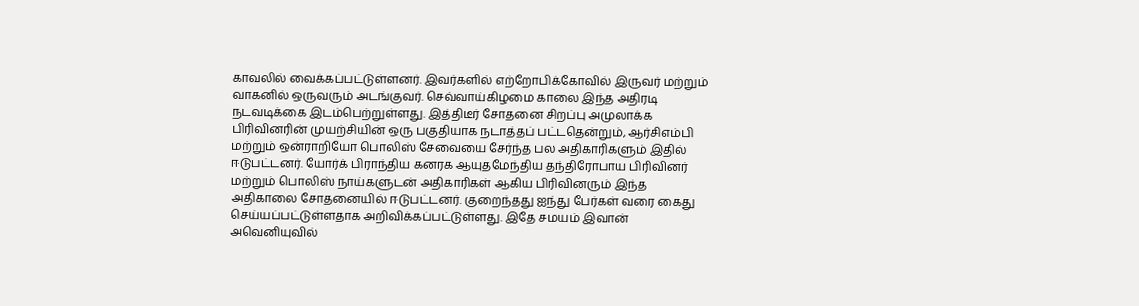காவலில் வைக்கப்பட்டுள்ளனர். இவர்களில் எற்றோபிக்கோவில் இருவர் மற்றும் வாகனில் ஒருவரும் அடங்குவர். செவ்வாய்கிழமை காலை இந்த அதிரடி நடவடிக்கை இடம்பெற்றுள்ளது. இத்திடீர் சோதனை சிறப்பு அமுலாக்க பிரிவினரின் முயற்சியின் ஒரு பகுதியாக நடாத்தப் பட்டதென்றும், ஆர்சிஎம்பி மற்றும் ஒன்ராறியோ பொலிஸ் சேவையை சேர்ந்த பல அதிகாரிகளும் இதில் ஈடுபட்டனர். யோர்க் பிராந்திய கனரக ஆயுதமேந்திய தந்திரோபாய பிரிவினர் மற்றும் பொலிஸ் நாய்களுடன் அதிகாரிகள் ஆகிய பிரிவினரும் இந்த அதிகாலை சோதனையில் ஈடுபட்டனர். குறைந்தது ஐந்து பேர்கள் வரை கைது செய்யப்பட்டுள்ளதாக அறிவிக்கப்பட்டுள்ளது. இதே சமயம் இவான் அவெனியுவில்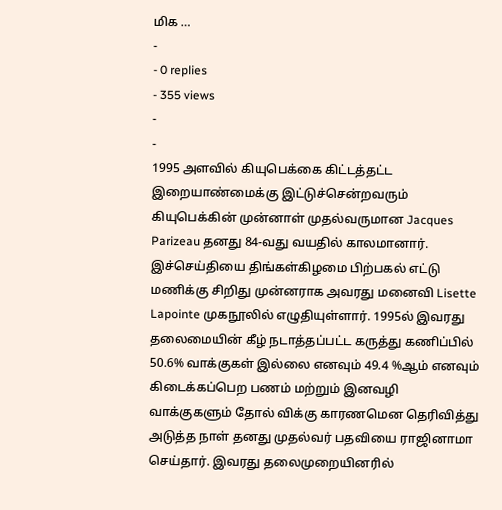மிக …
-
- 0 replies
- 355 views
-
-
1995 அளவில் கியுபெக்கை கிட்டத்தட்ட இறையாண்மைக்கு இட்டுச்சென்றவரும் கியுபெக்கின் முன்னாள் முதல்வருமான Jacques Parizeau தனது 84-வது வயதில் காலமானார். இச்செய்தியை திங்கள்கிழமை பிற்பகல் எட்டு மணிக்கு சிறிது முன்னராக அவரது மனைவி Lisette Lapointe முகநூலில் எழுதியுள்ளார். 1995ல் இவரது தலைமையின் கீழ் நடாத்தப்பட்ட கருத்து கணிப்பில் 50.6% வாக்குகள் இல்லை எனவும் 49.4 %ஆம் எனவும் கிடைக்கப்பெற பணம் மற்றும் இனவழி வாக்குகளும் தோல் விக்கு காரணமென தெரிவித்து அடுத்த நாள் தனது முதல்வர் பதவியை ராஜினாமா செய்தார். இவரது தலைமுறையினரில்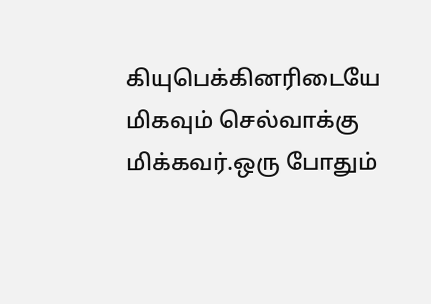கியுபெக்கினரிடையே மிகவும் செல்வாக்கு மிக்கவர்.ஒரு போதும்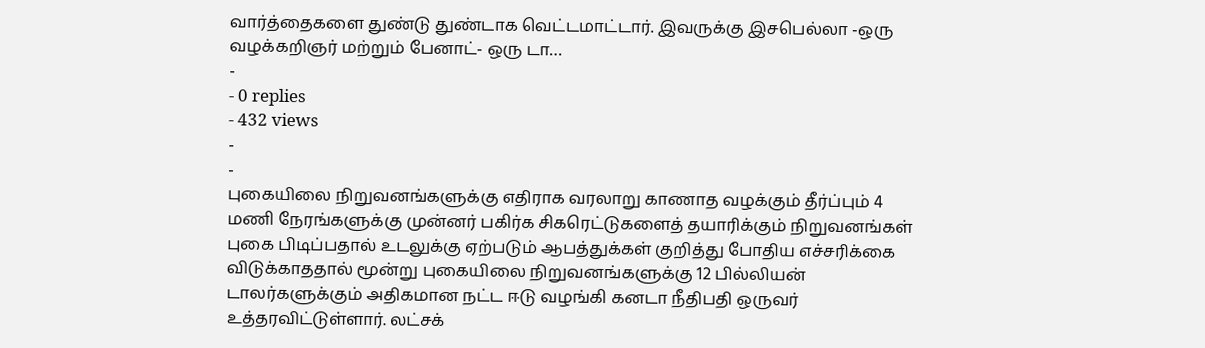வார்த்தைகளை துண்டு துண்டாக வெட்டமாட்டார். இவருக்கு இசபெல்லா -ஒரு வழக்கறிஞர் மற்றும் பேனாட்- ஒரு டா…
-
- 0 replies
- 432 views
-
-
புகையிலை நிறுவனங்களுக்கு எதிராக வரலாறு காணாத வழக்கும் தீர்ப்பும் 4 மணி நேரங்களுக்கு முன்னர் பகிர்க சிகரெட்டுகளைத் தயாரிக்கும் நிறுவனங்கள் புகை பிடிப்பதால் உடலுக்கு ஏற்படும் ஆபத்துக்கள் குறித்து போதிய எச்சரிக்கை விடுக்காததால் மூன்று புகையிலை நிறுவனங்களுக்கு 12 பில்லியன் டாலர்களுக்கும் அதிகமான நட்ட ஈடு வழங்கி கனடா நீதிபதி ஒருவர் உத்தரவிட்டுள்ளார். லட்சக்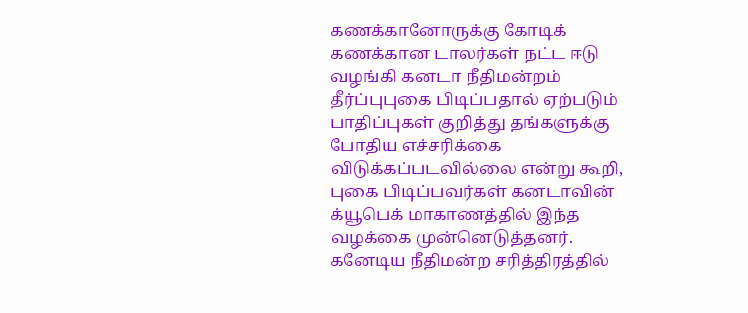கணக்கானோருக்கு கோடிக் கணக்கான டாலர்கள் நட்ட ஈடு வழங்கி கனடா நீதிமன்றம் தீர்ப்புபுகை பிடிப்பதால் ஏற்படும் பாதிப்புகள் குறித்து தங்களுக்கு போதிய எச்சரிக்கை விடுக்கப்படவில்லை என்று கூறி, புகை பிடிப்பவர்கள் கனடாவின் க்யூபெக் மாகாணத்தில் இந்த வழக்கை முன்னெடுத்தனர். கனேடிய நீதிமன்ற சரித்திரத்தில்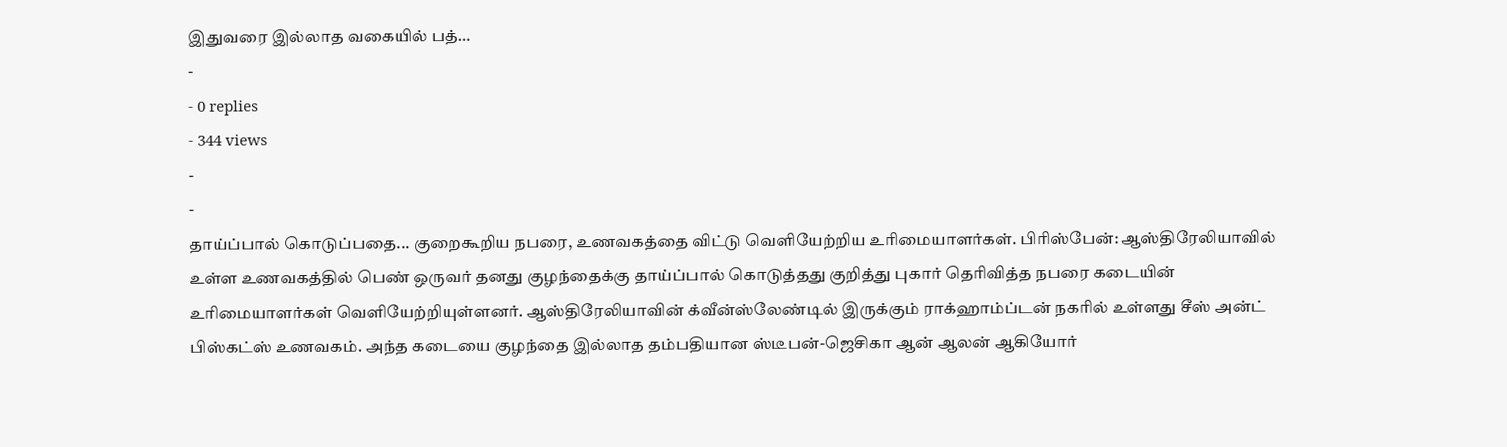இதுவரை இல்லாத வகையில் பத்…
-
- 0 replies
- 344 views
-
-
தாய்ப்பால் கொடுப்பதை... குறைகூறிய நபரை, உணவகத்தை விட்டு வெளியேற்றிய உரிமையாளர்கள். பிரிஸ்பேன்: ஆஸ்திரேலியாவில் உள்ள உணவகத்தில் பெண் ஒருவர் தனது குழந்தைக்கு தாய்ப்பால் கொடுத்தது குறித்து புகார் தெரிவித்த நபரை கடையின் உரிமையாளர்கள் வெளியேற்றியுள்ளனர். ஆஸ்திரேலியாவின் க்வீன்ஸ்லேண்டில் இருக்கும் ராக்ஹாம்ப்டன் நகரில் உள்ளது சீஸ் அன்ட் பிஸ்கட்ஸ் உணவகம். அந்த கடையை குழந்தை இல்லாத தம்பதியான ஸ்டீபன்-ஜெசிகா ஆன் ஆலன் ஆகியோர்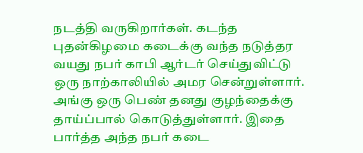நடத்தி வருகிறார்கள். கடந்த புதன்கிழமை கடைக்கு வந்த நடுத்தர வயது நபர் காபி ஆர்டர் செய்துவிட்டு ஒரு நாற்காலியில் அமர சென்றுள்ளார். அங்கு ஒரு பெண் தனது குழந்தைக்கு தாய்ப்பால் கொடுத்துள்ளார். இதை பார்த்த அந்த நபர் கடை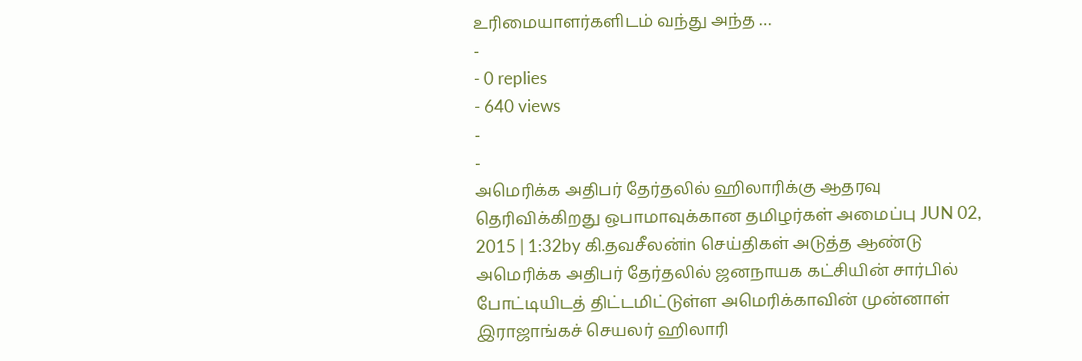உரிமையாளர்களிடம் வந்து அந்த …
-
- 0 replies
- 640 views
-
-
அமெரிக்க அதிபர் தேர்தலில் ஹிலாரிக்கு ஆதரவு தெரிவிக்கிறது ஒபாமாவுக்கான தமிழர்கள் அமைப்பு JUN 02, 2015 | 1:32by கி.தவசீலன்in செய்திகள் அடுத்த ஆண்டு அமெரிக்க அதிபர் தேர்தலில் ஜனநாயக கட்சியின் சார்பில் போட்டியிடத் திட்டமிட்டுள்ள அமெரிக்காவின் முன்னாள் இராஜாங்கச் செயலர் ஹிலாரி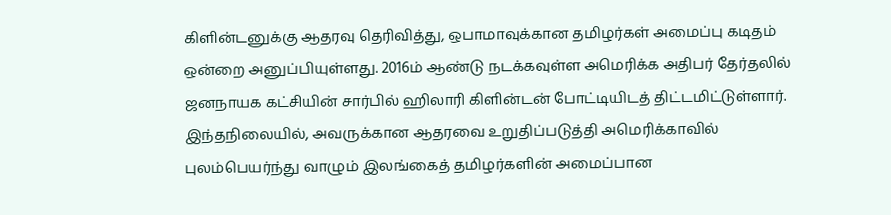கிளின்டனுக்கு ஆதரவு தெரிவித்து, ஒபாமாவுக்கான தமிழர்கள் அமைப்பு கடிதம் ஒன்றை அனுப்பியுள்ளது. 2016ம் ஆண்டு நடக்கவுள்ள அமெரிக்க அதிபர் தேர்தலில் ஜனநாயக கட்சியின் சார்பில் ஹிலாரி கிளின்டன் போட்டியிடத் திட்டமிட்டுள்ளார். இந்தநிலையில், அவருக்கான ஆதரவை உறுதிப்படுத்தி அமெரிக்காவில் புலம்பெயர்ந்து வாழும் இலங்கைத் தமிழர்களின் அமைப்பான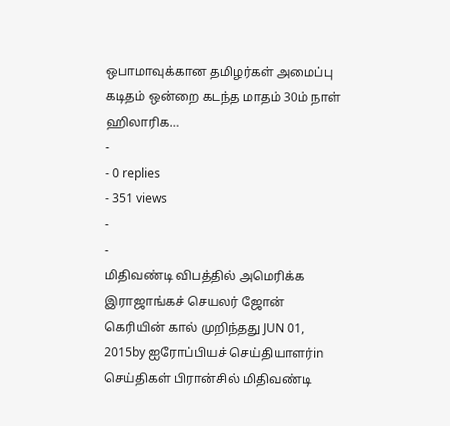ஒபாமாவுக்கான தமிழர்கள் அமைப்பு கடிதம் ஒன்றை கடந்த மாதம் 30ம் நாள் ஹிலாரிக…
-
- 0 replies
- 351 views
-
-
மிதிவண்டி விபத்தில் அமெரிக்க இராஜாங்கச் செயலர் ஜோன் கெரியின் கால் முறிந்தது JUN 01, 2015by ஐரோப்பியச் செய்தியாளர்in செய்திகள் பிரான்சில் மிதிவண்டி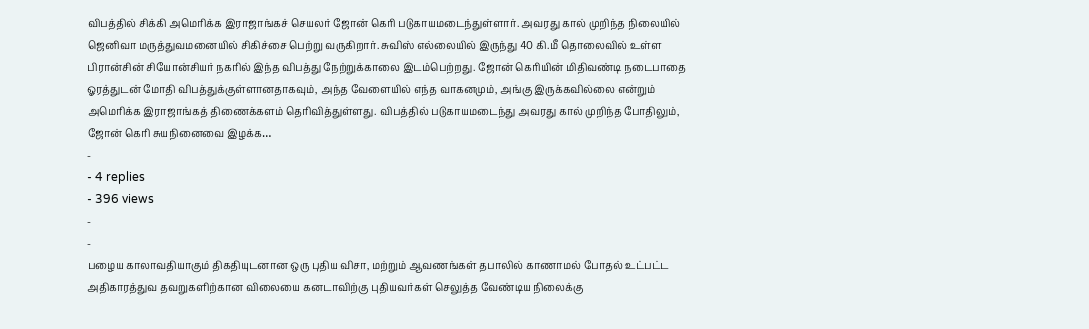விபத்தில் சிக்கி அமெரிக்க இராஜாங்கச் செயலர் ஜோன் கெரி படுகாயமடைந்துள்ளார். அவரது கால் முறிந்த நிலையில் ஜெனிவா மருத்துவமனையில் சிகிச்சை பெற்று வருகிறார். சுவிஸ் எல்லையில் இருந்து 40 கி.மீ தொலைவில் உள்ள பிரான்சின் சியோன்சியர் நகரில் இந்த விபத்து நேற்றுக்காலை இடம்பெற்றது. ஜோன் கெரியின் மிதிவண்டி நடைபாதை ஓரத்துடன் மோதி விபத்துக்குள்ளானதாகவும், அந்த வேளையில் எந்த வாகனமும், அங்கு இருக்கவில்லை என்றும் அமெரிக்க இராஜாங்கத் திணைக்களம் தெரிவித்துள்ளது. விபத்தில் படுகாயமடைந்து அவரது கால் முறிந்த போதிலும், ஜோன் கெரி சுயநினைவை இழக்க…
-
- 4 replies
- 396 views
-
-
பழைய காலாவதியாகும் திகதியுடனான ஒரு புதிய விசா, மற்றும் ஆவணங்கள் தபாலில் காணாமல் போதல் உட்பட்ட அதிகாரத்துவ தவறுகளிற்கான விலையை கனடாவிற்கு புதியவர்கள் செலுத்த வேண்டிய நிலைக்கு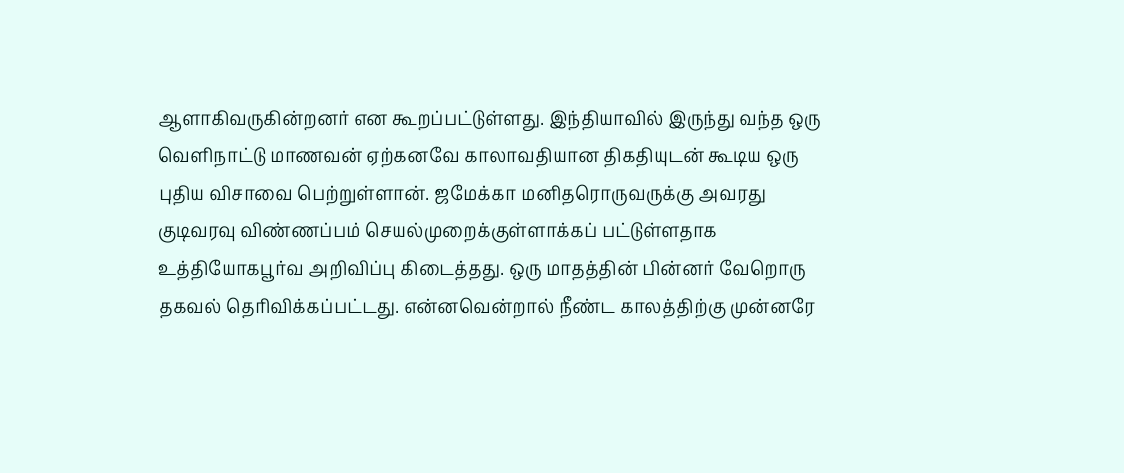ஆளாகிவருகின்றனர் என கூறப்பட்டுள்ளது. இந்தியாவில் இருந்து வந்த ஒரு வெளிநாட்டு மாணவன் ஏற்கனவே காலாவதியான திகதியுடன் கூடிய ஒரு புதிய விசாவை பெற்றுள்ளான். ஜமேக்கா மனிதரொருவருக்கு அவரது குடிவரவு விண்ணப்பம் செயல்முறைக்குள்ளாக்கப் பட்டுள்ளதாக உத்தியோகபூர்வ அறிவிப்பு கிடைத்தது. ஒரு மாதத்தின் பின்னர் வேறொரு தகவல் தெரிவிக்கப்பட்டது. என்னவென்றால் நீண்ட காலத்திற்கு முன்னரே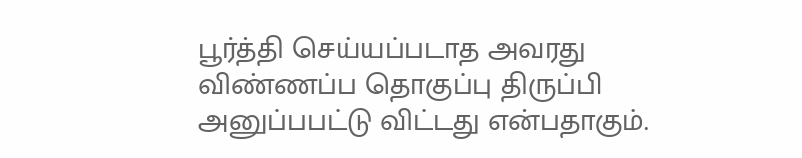பூர்த்தி செய்யப்படாத அவரது விண்ணப்ப தொகுப்பு திருப்பி அனுப்பபட்டு விட்டது என்பதாகும்.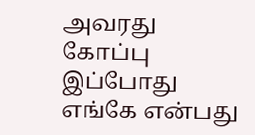அவரது கோப்பு இப்போது எங்கே என்பது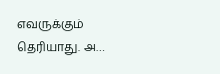எவருக்கும் தெரியாது. அ…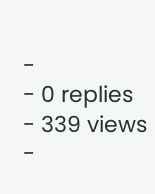-
- 0 replies
- 339 views
-